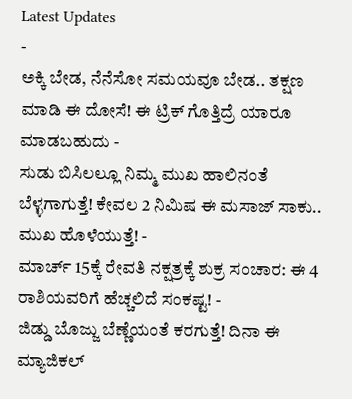Latest Updates
-
ಅಕ್ಕಿ ಬೇಡ, ನೆನೆಸೋ ಸಮಯವೂ ಬೇಡ.. ತಕ್ಷಣ ಮಾಡಿ ಈ ದೋಸೆ! ಈ ಟ್ರಿಕ್ ಗೊತ್ತಿದ್ರೆ ಯಾರೂ ಮಾಡಬಹುದು -
ಸುಡು ಬಿಸಿಲಲ್ಲೂ ನಿಮ್ಮ ಮುಖ ಹಾಲಿನಂತೆ ಬೆಳ್ಳಗಾಗುತ್ತೆ! ಕೇವಲ 2 ನಿಮಿಷ ಈ ಮಸಾಜ್ ಸಾಕು.. ಮುಖ ಹೊಳೆಯುತ್ತೆ! -
ಮಾರ್ಚ್ 15ಕ್ಕೆ ರೇವತಿ ನಕ್ಷತ್ರಕ್ಕೆ ಶುಕ್ರ ಸಂಚಾರ: ಈ 4 ರಾಶಿಯವರಿಗೆ ಹೆಚ್ಚಲಿದೆ ಸಂಕಷ್ಟ! -
ಜಿಡ್ಡು ಬೊಜ್ಜು ಬೆಣ್ಣೆಯಂತೆ ಕರಗುತ್ತೆ! ದಿನಾ ಈ ಮ್ಯಾಜಿಕಲ್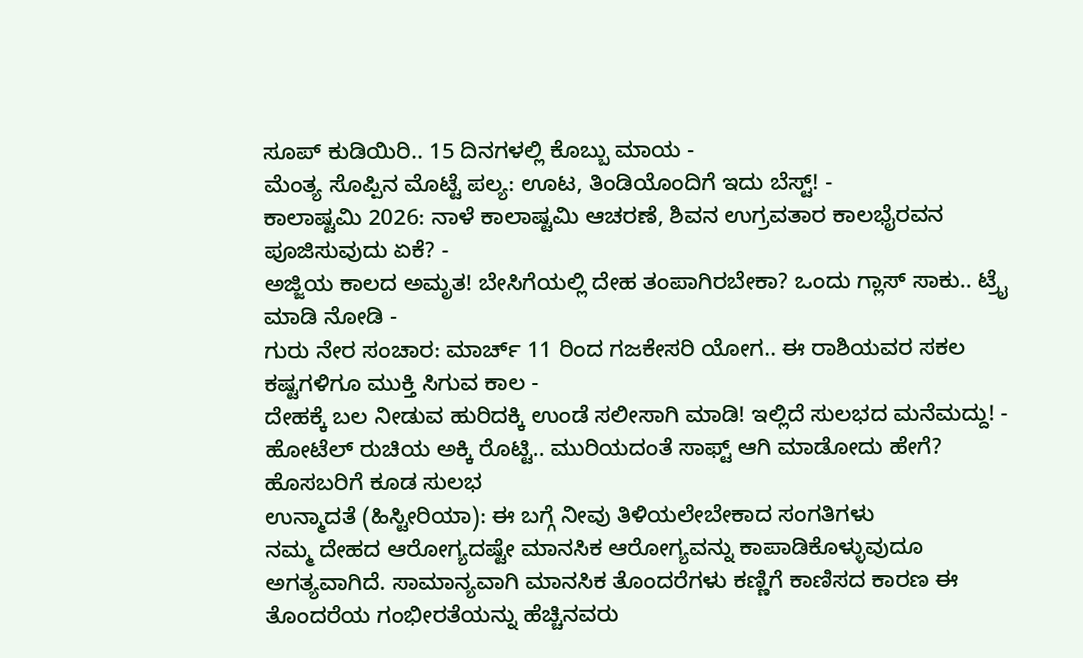ಸೂಪ್ ಕುಡಿಯಿರಿ.. 15 ದಿನಗಳಲ್ಲಿ ಕೊಬ್ಬು ಮಾಯ -
ಮೆಂತ್ಯ ಸೊಪ್ಪಿನ ಮೊಟ್ಟೆ ಪಲ್ಯ: ಊಟ, ತಿಂಡಿಯೊಂದಿಗೆ ಇದು ಬೆಸ್ಟ್! -
ಕಾಲಾಷ್ಟಮಿ 2026: ನಾಳೆ ಕಾಲಾಷ್ಟಮಿ ಆಚರಣೆ, ಶಿವನ ಉಗ್ರವತಾರ ಕಾಲಭೈರವನ ಪೂಜಿಸುವುದು ಏಕೆ? -
ಅಜ್ಜಿಯ ಕಾಲದ ಅಮೃತ! ಬೇಸಿಗೆಯಲ್ಲಿ ದೇಹ ತಂಪಾಗಿರಬೇಕಾ? ಒಂದು ಗ್ಲಾಸ್ ಸಾಕು.. ಟ್ರೈ ಮಾಡಿ ನೋಡಿ -
ಗುರು ನೇರ ಸಂಚಾರ: ಮಾರ್ಚ್ 11 ರಿಂದ ಗಜಕೇಸರಿ ಯೋಗ.. ಈ ರಾಶಿಯವರ ಸಕಲ ಕಷ್ಟಗಳಿಗೂ ಮುಕ್ತಿ ಸಿಗುವ ಕಾಲ -
ದೇಹಕ್ಕೆ ಬಲ ನೀಡುವ ಹುರಿದಕ್ಕಿ ಉಂಡೆ ಸಲೀಸಾಗಿ ಮಾಡಿ! ಇಲ್ಲಿದೆ ಸುಲಭದ ಮನೆಮದ್ದು! -
ಹೋಟೆಲ್ ರುಚಿಯ ಅಕ್ಕಿ ರೊಟ್ಟಿ.. ಮುರಿಯದಂತೆ ಸಾಫ್ಟ್ ಆಗಿ ಮಾಡೋದು ಹೇಗೆ? ಹೊಸಬರಿಗೆ ಕೂಡ ಸುಲಭ
ಉನ್ಮಾದತೆ (ಹಿಸ್ಟೀರಿಯಾ): ಈ ಬಗ್ಗೆ ನೀವು ತಿಳಿಯಲೇಬೇಕಾದ ಸಂಗತಿಗಳು
ನಮ್ಮ ದೇಹದ ಆರೋಗ್ಯದಷ್ಟೇ ಮಾನಸಿಕ ಆರೋಗ್ಯವನ್ನು ಕಾಪಾಡಿಕೊಳ್ಳುವುದೂ ಅಗತ್ಯವಾಗಿದೆ. ಸಾಮಾನ್ಯವಾಗಿ ಮಾನಸಿಕ ತೊಂದರೆಗಳು ಕಣ್ಣಿಗೆ ಕಾಣಿಸದ ಕಾರಣ ಈ ತೊಂದರೆಯ ಗಂಭೀರತೆಯನ್ನು ಹೆಚ್ಚಿನವರು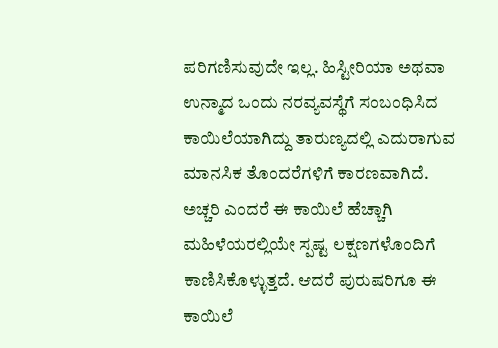ಪರಿಗಣಿಸುವುದೇ ಇಲ್ಲ. ಹಿಸ್ಟೀರಿಯಾ ಅಥವಾ ಉನ್ಮಾದ ಒಂದು ನರವ್ಯವಸ್ಥೆಗೆ ಸಂಬಂಧಿಸಿದ ಕಾಯಿಲೆಯಾಗಿದ್ದು ತಾರುಣ್ಯದಲ್ಲಿ ಎದುರಾಗುವ ಮಾನಸಿಕ ತೊಂದರೆಗಳಿಗೆ ಕಾರಣವಾಗಿದೆ. ಅಚ್ಚರಿ ಎಂದರೆ ಈ ಕಾಯಿಲೆ ಹೆಚ್ಚಾಗಿ ಮಹಿಳೆಯರಲ್ಲಿಯೇ ಸ್ಪಷ್ಟ ಲಕ್ಷಣಗಳೊಂದಿಗೆ ಕಾಣಿಸಿಕೊಳ್ಳುತ್ತದೆ. ಆದರೆ ಪುರುಷರಿಗೂ ಈ ಕಾಯಿಲೆ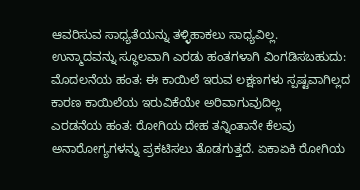ಆವರಿಸುವ ಸಾಧ್ಯತೆಯನ್ನು ತಳ್ಳಿಹಾಕಲು ಸಾಧ್ಯವಿಲ್ಲ.
ಉನ್ಮಾದವನ್ನು ಸ್ಥೂಲವಾಗಿ ಎರಡು ಹಂತಗಳಾಗಿ ವಿಂಗಡಿಸಬಹುದು:
ಮೊದಲನೆಯ ಹಂತ: ಈ ಕಾಯಿಲೆ ಇರುವ ಲಕ್ಷಣಗಳು ಸ್ಪಷ್ಟವಾಗಿಲ್ಲದ ಕಾರಣ ಕಾಯಿಲೆಯ ಇರುವಿಕೆಯೇ ಅರಿವಾಗುವುದಿಲ್ಲ
ಎರಡನೆಯ ಹಂತ: ರೋಗಿಯ ದೇಹ ತನ್ನಿಂತಾನೇ ಕೆಲವು ಅನಾರೋಗ್ಯಗಳನ್ನು ಪ್ರಕಟಿಸಲು ತೊಡಗುತ್ತದೆ. ಏಕಾಏಕಿ ರೋಗಿಯ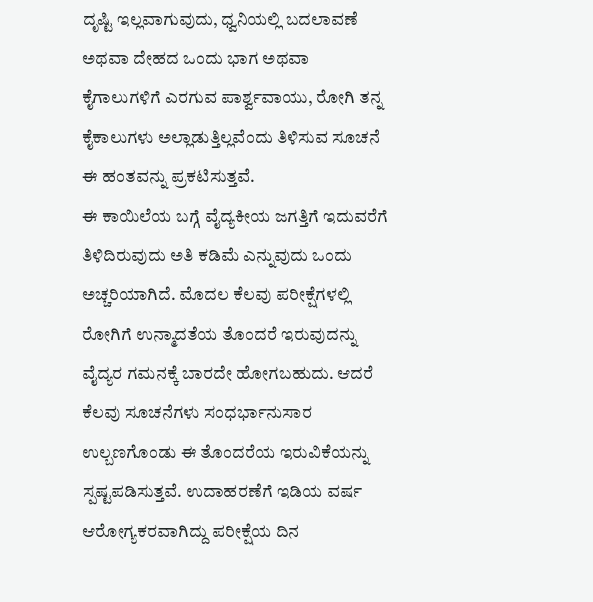ದೃಷ್ಟಿ ಇಲ್ಲವಾಗುವುದು, ಧ್ವನಿಯಲ್ಲಿ ಬದಲಾವಣೆ ಅಥವಾ ದೇಹದ ಒಂದು ಭಾಗ ಅಥವಾ ಕೈಗಾಲುಗಳಿಗೆ ಎರಗುವ ಪಾರ್ಶ್ವವಾಯು, ರೋಗಿ ತನ್ನ ಕೈಕಾಲುಗಳು ಅಲ್ಲಾಡುತ್ತಿಲ್ಲವೆಂದು ತಿಳಿಸುವ ಸೂಚನೆ ಈ ಹಂತವನ್ನು ಪ್ರಕಟಿಸುತ್ತವೆ.
ಈ ಕಾಯಿಲೆಯ ಬಗ್ಗೆ ವೈದ್ಯಕೀಯ ಜಗತ್ತಿಗೆ ಇದುವರೆಗೆ ತಿಳಿದಿರುವುದು ಅತಿ ಕಡಿಮೆ ಎನ್ನುವುದು ಒಂದು ಅಚ್ಚರಿಯಾಗಿದೆ. ಮೊದಲ ಕೆಲವು ಪರೀಕ್ಷೆಗಳಲ್ಲಿ ರೋಗಿಗೆ ಉನ್ಮಾದತೆಯ ತೊಂದರೆ ಇರುವುದನ್ನು ವೈದ್ಯರ ಗಮನಕ್ಕೆ ಬಾರದೇ ಹೋಗಬಹುದು. ಆದರೆ ಕೆಲವು ಸೂಚನೆಗಳು ಸಂಧರ್ಭಾನುಸಾರ ಉಲ್ಬಣಗೊಂಡು ಈ ತೊಂದರೆಯ ಇರುವಿಕೆಯನ್ನು ಸ್ಪಷ್ಟಪಡಿಸುತ್ತವೆ. ಉದಾಹರಣೆಗೆ ಇಡಿಯ ವರ್ಷ ಆರೋಗ್ಯಕರವಾಗಿದ್ದು ಪರೀಕ್ಷೆಯ ದಿನ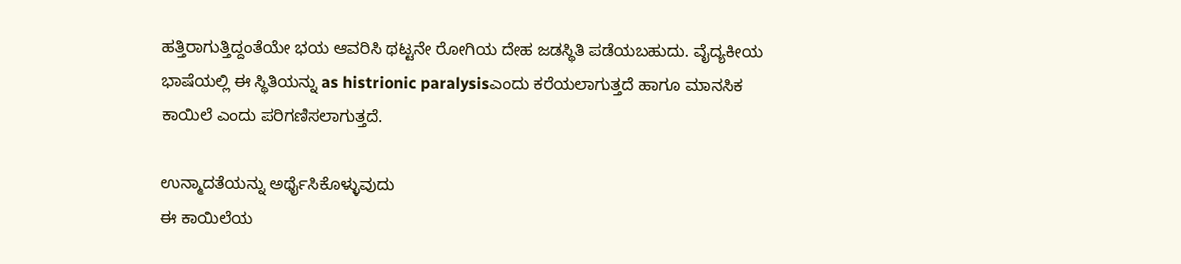ಹತ್ತಿರಾಗುತ್ತಿದ್ದಂತೆಯೇ ಭಯ ಆವರಿಸಿ ಥಟ್ಟನೇ ರೋಗಿಯ ದೇಹ ಜಡಸ್ಥಿತಿ ಪಡೆಯಬಹುದು. ವೈದ್ಯಕೀಯ ಭಾಷೆಯಲ್ಲಿ ಈ ಸ್ಥಿತಿಯನ್ನು as histrionic paralysisಎಂದು ಕರೆಯಲಾಗುತ್ತದೆ ಹಾಗೂ ಮಾನಸಿಕ ಕಾಯಿಲೆ ಎಂದು ಪರಿಗಣಿಸಲಾಗುತ್ತದೆ.

ಉನ್ಮಾದತೆಯನ್ನು ಅರ್ಥೈಸಿಕೊಳ್ಳುವುದು
ಈ ಕಾಯಿಲೆಯ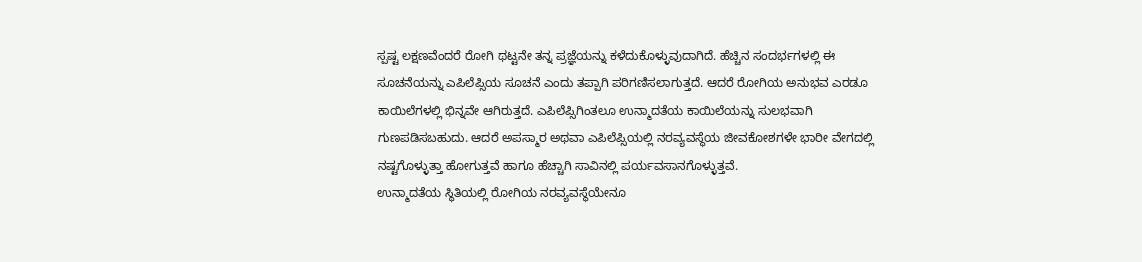ಸ್ಪಷ್ಟ ಲಕ್ಷಣವೆಂದರೆ ರೋಗಿ ಥಟ್ಟನೇ ತನ್ನ ಪ್ರಜ್ಞೆಯನ್ನು ಕಳೆದುಕೊಳ್ಳುವುದಾಗಿದೆ. ಹೆಚ್ಚಿನ ಸಂದರ್ಭಗಳಲ್ಲಿ ಈ ಸೂಚನೆಯನ್ನು ಎಪಿಲೆಪ್ಸಿಯ ಸೂಚನೆ ಎಂದು ತಪ್ಪಾಗಿ ಪರಿಗಣಿಸಲಾಗುತ್ತದೆ. ಆದರೆ ರೋಗಿಯ ಅನುಭವ ಎರಡೂ ಕಾಯಿಲೆಗಳಲ್ಲಿ ಭಿನ್ನವೇ ಆಗಿರುತ್ತದೆ. ಎಪಿಲೆಪ್ಸಿಗಿಂತಲೂ ಉನ್ಮಾದತೆಯ ಕಾಯಿಲೆಯನ್ನು ಸುಲಭವಾಗಿ ಗುಣಪಡಿಸಬಹುದು. ಆದರೆ ಅಪಸ್ಮಾರ ಅಥವಾ ಎಪಿಲೆಪ್ಸಿಯಲ್ಲಿ ನರವ್ಯವಸ್ಥೆಯ ಜೀವಕೋಶಗಳೇ ಭಾರೀ ವೇಗದಲ್ಲಿ ನಷ್ಟಗೊಳ್ಳುತ್ತಾ ಹೋಗುತ್ತವೆ ಹಾಗೂ ಹೆಚ್ಚಾಗಿ ಸಾವಿನಲ್ಲಿ ಪರ್ಯವಸಾನಗೊಳ್ಳುತ್ತವೆ.
ಉನ್ಮಾದತೆಯ ಸ್ಥಿತಿಯಲ್ಲಿ ರೋಗಿಯ ನರವ್ಯವಸ್ಥೆಯೇನೂ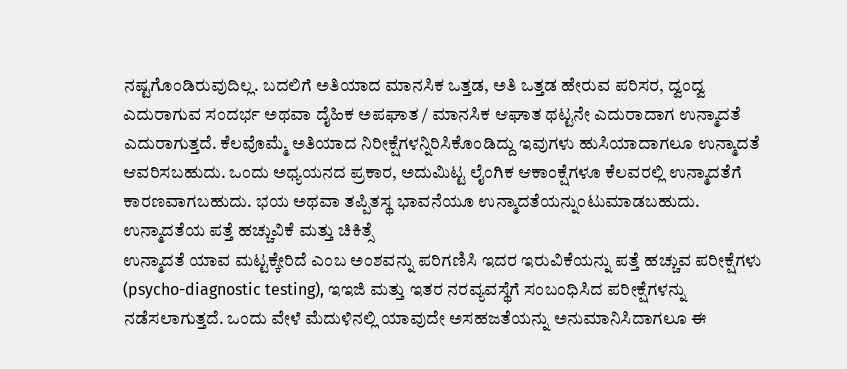ನಷ್ಟಗೊಂಡಿರುವುದಿಲ್ಲ. ಬದಲಿಗೆ ಅತಿಯಾದ ಮಾನಸಿಕ ಒತ್ತಡ, ಅತಿ ಒತ್ತಡ ಹೇರುವ ಪರಿಸರ, ದ್ವಂದ್ವ ಎದುರಾಗುವ ಸಂದರ್ಭ ಅಥವಾ ದೈಹಿಕ ಅಪಘಾತ / ಮಾನಸಿಕ ಆಘಾತ ಥಟ್ಟನೇ ಎದುರಾದಾಗ ಉನ್ಮಾದತೆ ಎದುರಾಗುತ್ತದೆ. ಕೆಲವೊಮ್ಮೆ ಅತಿಯಾದ ನಿರೀಕ್ಷೆಗಳನ್ನಿರಿಸಿಕೊಂಡಿದ್ದು ಇವುಗಳು ಹುಸಿಯಾದಾಗಲೂ ಉನ್ಮಾದತೆ ಆವರಿಸಬಹುದು. ಒಂದು ಅಧ್ಯಯನದ ಪ್ರಕಾರ, ಅದುಮಿಟ್ಟ ಲೈಂಗಿಕ ಆಕಾಂಕ್ಷೆಗಳೂ ಕೆಲವರಲ್ಲಿ ಉನ್ಮಾದತೆಗೆ ಕಾರಣವಾಗಬಹುದು. ಭಯ ಅಥವಾ ತಪ್ಪಿತಸ್ಥ ಭಾವನೆಯೂ ಉನ್ಮಾದತೆಯನ್ನುಂಟುಮಾಡಬಹುದು.
ಉನ್ಮಾದತೆಯ ಪತ್ತೆ ಹಚ್ಚುವಿಕೆ ಮತ್ತು ಚಿಕಿತ್ಸೆ
ಉನ್ಮಾದತೆ ಯಾವ ಮಟ್ಟಕ್ಕೇರಿದೆ ಎಂಬ ಅಂಶವನ್ನು ಪರಿಗಣಿಸಿ ಇದರ ಇರುವಿಕೆಯನ್ನು ಪತ್ತೆ ಹಚ್ಚುವ ಪರೀಕ್ಷೆಗಳು (psycho-diagnostic testing), ಇಇಜಿ ಮತ್ತು ಇತರ ನರವ್ಯವಸ್ಥೆಗೆ ಸಂಬಂಧಿಸಿದ ಪರೀಕ್ಷೆಗಳನ್ನು ನಡೆಸಲಾಗುತ್ತದೆ. ಒಂದು ವೇಳೆ ಮೆದುಳಿನಲ್ಲಿ ಯಾವುದೇ ಅಸಹಜತೆಯನ್ನು ಅನುಮಾನಿಸಿದಾಗಲೂ ಈ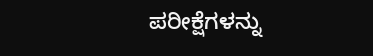ಪರೀಕ್ಷೆಗಳನ್ನು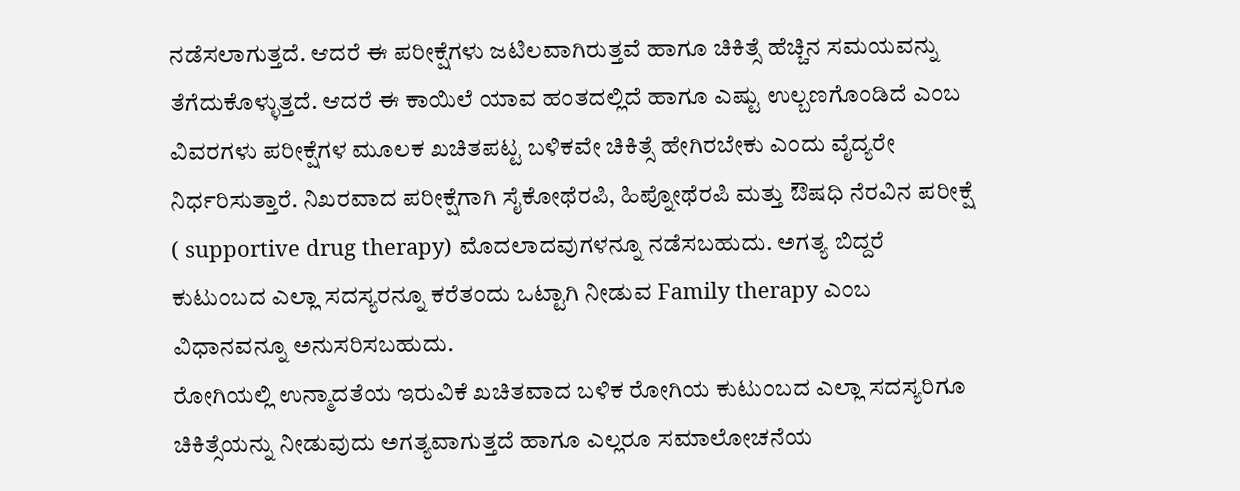ನಡೆಸಲಾಗುತ್ತದೆ. ಆದರೆ ಈ ಪರೀಕ್ಷೆಗಳು ಜಟಿಲವಾಗಿರುತ್ತವೆ ಹಾಗೂ ಚಿಕಿತ್ಸೆ ಹೆಚ್ಚಿನ ಸಮಯವನ್ನು ತೆಗೆದುಕೊಳ್ಳುತ್ತದೆ. ಆದರೆ ಈ ಕಾಯಿಲೆ ಯಾವ ಹಂತದಲ್ಲಿದೆ ಹಾಗೂ ಎಷ್ಟು ಉಲ್ಬಣಗೊಂಡಿದೆ ಎಂಬ ವಿವರಗಳು ಪರೀಕ್ಷೆಗಳ ಮೂಲಕ ಖಚಿತಪಟ್ಟ ಬಳಿಕವೇ ಚಿಕಿತ್ಸೆ ಹೇಗಿರಬೇಕು ಎಂದು ವೈದ್ಯರೇ ನಿರ್ಧರಿಸುತ್ತಾರೆ. ನಿಖರವಾದ ಪರೀಕ್ಷೆಗಾಗಿ ಸೈಕೋಥೆರಪಿ, ಹಿಪ್ನೋಥೆರಪಿ ಮತ್ತು ಔಷಧಿ ನೆರವಿನ ಪರೀಕ್ಷೆ ( supportive drug therapy) ಮೊದಲಾದವುಗಳನ್ನೂ ನಡೆಸಬಹುದು. ಅಗತ್ಯ ಬಿದ್ದರೆ ಕುಟುಂಬದ ಎಲ್ಲಾ ಸದಸ್ಯರನ್ನೂ ಕರೆತಂದು ಒಟ್ಟಾಗಿ ನೀಡುವ Family therapy ಎಂಬ ವಿಧಾನವನ್ನೂ ಅನುಸರಿಸಬಹುದು.
ರೋಗಿಯಲ್ಲಿ ಉನ್ಮಾದತೆಯ ಇರುವಿಕೆ ಖಚಿತವಾದ ಬಳಿಕ ರೋಗಿಯ ಕುಟುಂಬದ ಎಲ್ಲಾ ಸದಸ್ಯರಿಗೂ ಚಿಕಿತ್ಸೆಯನ್ನು ನೀಡುವುದು ಅಗತ್ಯವಾಗುತ್ತದೆ ಹಾಗೂ ಎಲ್ಲರೂ ಸಮಾಲೋಚನೆಯ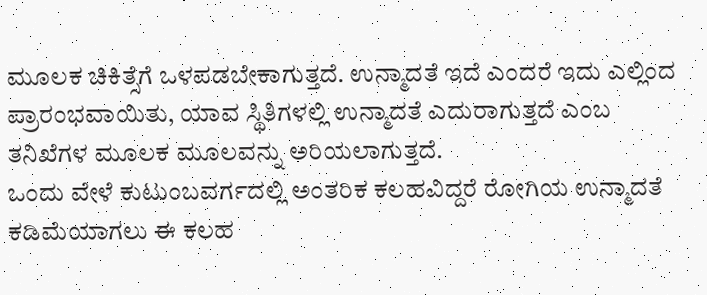ಮೂಲಕ ಚಿಕಿತ್ಸೆಗೆ ಒಳಪಡಬೇಕಾಗುತ್ತದೆ. ಉನ್ಮಾದತೆ ಇದೆ ಎಂದರೆ ಇದು ಎಲ್ಲಿಂದ ಪ್ರಾರಂಭವಾಯಿತು, ಯಾವ ಸ್ಥಿತಿಗಳಲ್ಲಿ ಉನ್ಮಾದತೆ ಎದುರಾಗುತ್ತದೆ ಎಂಬ ತನಿಖೆಗಳ ಮೂಲಕ ಮೂಲವನ್ನು ಅರಿಯಲಾಗುತ್ತದೆ.
ಒಂದು ವೇಳೆ ಕುಟುಂಬವರ್ಗದಲ್ಲಿ ಅಂತರಿಕ ಕಲಹವಿದ್ದರೆ ರೋಗಿಯ ಉನ್ಮಾದತೆ ಕಡಿಮೆಯಾಗಲು ಈ ಕಲಹ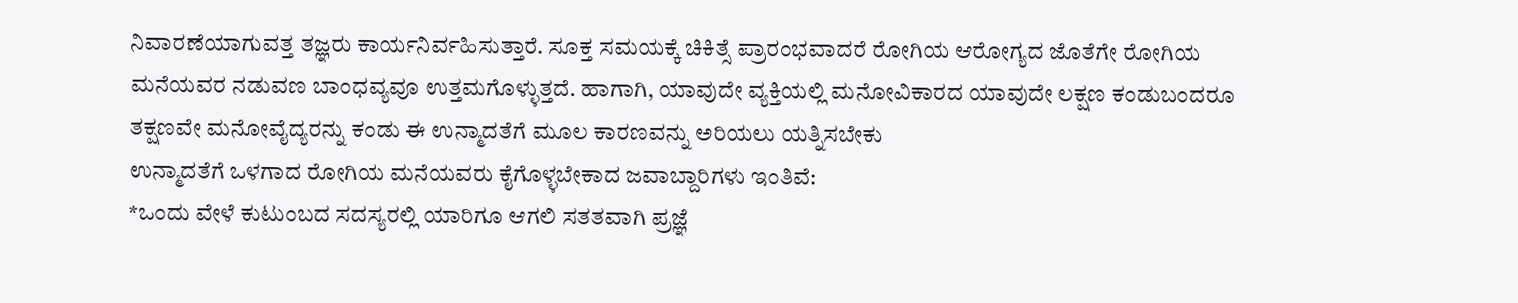ನಿವಾರಣೆಯಾಗುವತ್ತ ತಜ್ಞರು ಕಾರ್ಯನಿರ್ವಹಿಸುತ್ತಾರೆ. ಸೂಕ್ತ ಸಮಯಕ್ಕೆ ಚಿಕಿತ್ಸೆ ಪ್ರಾರಂಭವಾದರೆ ರೋಗಿಯ ಆರೋಗ್ಯದ ಜೊತೆಗೇ ರೋಗಿಯ ಮನೆಯವರ ನಡುವಣ ಬಾಂಧವ್ಯವೂ ಉತ್ತಮಗೊಳ್ಳುತ್ತದೆ. ಹಾಗಾಗಿ, ಯಾವುದೇ ವ್ಯಕ್ತಿಯಲ್ಲಿ ಮನೋವಿಕಾರದ ಯಾವುದೇ ಲಕ್ಷಣ ಕಂಡುಬಂದರೂ ತಕ್ಷಣವೇ ಮನೋವೈದ್ಯರನ್ನು ಕಂಡು ಈ ಉನ್ಮಾದತೆಗೆ ಮೂಲ ಕಾರಣವನ್ನು ಅರಿಯಲು ಯತ್ನಿಸಬೇಕು
ಉನ್ಮಾದತೆಗೆ ಒಳಗಾದ ರೋಗಿಯ ಮನೆಯವರು ಕೈಗೊಳ್ಳಬೇಕಾದ ಜವಾಬ್ದಾರಿಗಳು ಇಂತಿವೆ:
*ಒಂದು ವೇಳೆ ಕುಟುಂಬದ ಸದಸ್ಯರಲ್ಲಿ ಯಾರಿಗೂ ಆಗಲಿ ಸತತವಾಗಿ ಪ್ರಜ್ಞೆ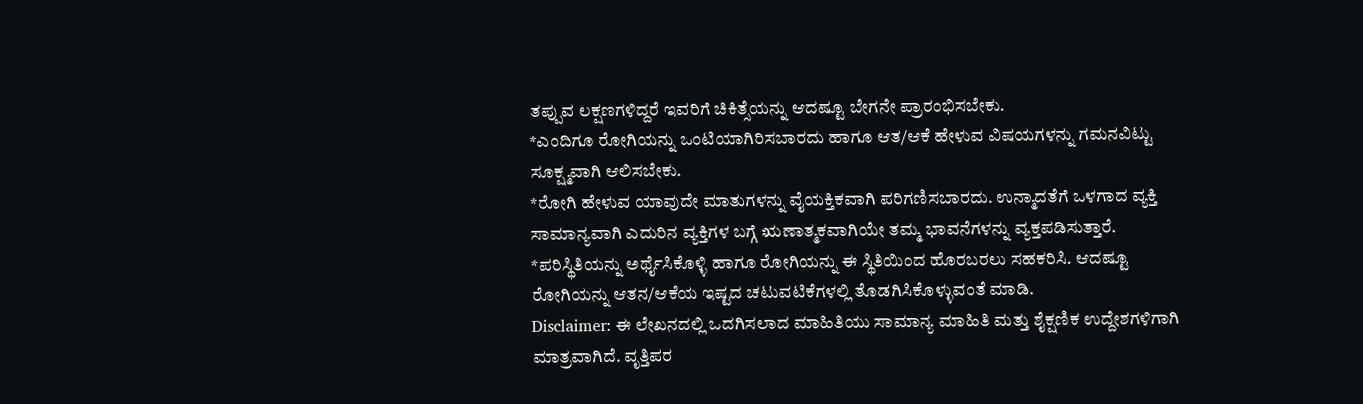ತಪ್ಪುವ ಲಕ್ಷಣಗಳಿದ್ದರೆ ಇವರಿಗೆ ಚಿಕಿತ್ಸೆಯನ್ನು ಆದಷ್ಟೂ ಬೇಗನೇ ಪ್ರಾರಂಭಿಸಬೇಕು.
*ಎಂದಿಗೂ ರೋಗಿಯನ್ನು ಒಂಟಿಯಾಗಿರಿಸಬಾರದು ಹಾಗೂ ಆತ/ಆಕೆ ಹೇಳುವ ವಿಷಯಗಳನ್ನು ಗಮನವಿಟ್ಟು ಸೂಕ್ಷ್ಮವಾಗಿ ಆಲಿಸಬೇಕು.
*ರೋಗಿ ಹೇಳುವ ಯಾವುದೇ ಮಾತುಗಳನ್ನು ವೈಯಕ್ತಿಕವಾಗಿ ಪರಿಗಣಿಸಬಾರದು. ಉನ್ಮಾದತೆಗೆ ಒಳಗಾದ ವ್ಯಕ್ತಿ ಸಾಮಾನ್ಯವಾಗಿ ಎದುರಿನ ವ್ಯಕ್ತಿಗಳ ಬಗ್ಗೆ ಋಣಾತ್ಮಕವಾಗಿಯೇ ತಮ್ಮ ಭಾವನೆಗಳನ್ನು ವ್ಯಕ್ತಪಡಿಸುತ್ತಾರೆ.
*ಪರಿಸ್ಥಿತಿಯನ್ನು ಅರ್ಥೈಸಿಕೊಳ್ಳಿ ಹಾಗೂ ರೋಗಿಯನ್ನು ಈ ಸ್ಥಿತಿಯಿಂದ ಹೊರಬರಲು ಸಹಕರಿಸಿ. ಆದಷ್ಟೂ ರೋಗಿಯನ್ನು ಆತನ/ಆಕೆಯ ಇಷ್ಟದ ಚಟುವಟಿಕೆಗಳಲ್ಲಿ ತೊಡಗಿಸಿಕೊಳ್ಳುವಂತೆ ಮಾಡಿ.
Disclaimer: ಈ ಲೇಖನದಲ್ಲಿ ಒದಗಿಸಲಾದ ಮಾಹಿತಿಯು ಸಾಮಾನ್ಯ ಮಾಹಿತಿ ಮತ್ತು ಶೈಕ್ಷಣಿಕ ಉದ್ದೇಶಗಳಿಗಾಗಿ ಮಾತ್ರವಾಗಿದೆ. ವೃತ್ತಿಪರ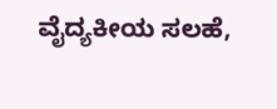ವೈದ್ಯಕೀಯ ಸಲಹೆ,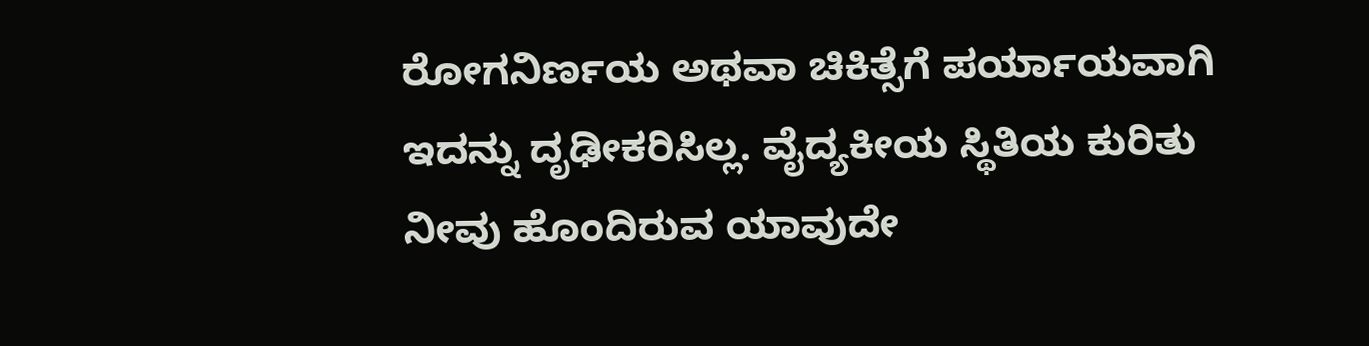ರೋಗನಿರ್ಣಯ ಅಥವಾ ಚಿಕಿತ್ಸೆಗೆ ಪರ್ಯಾಯವಾಗಿ ಇದನ್ನು ದೃಢೀಕರಿಸಿಲ್ಲ. ವೈದ್ಯಕೀಯ ಸ್ಥಿತಿಯ ಕುರಿತು ನೀವು ಹೊಂದಿರುವ ಯಾವುದೇ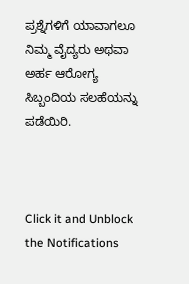ಪ್ರಶ್ನೆಗಳಿಗೆ ಯಾವಾಗಲೂ ನಿಮ್ಮ ವೈದ್ಯರು ಅಥವಾ ಅರ್ಹ ಆರೋಗ್ಯ ಸಿಬ್ಬಂದಿಯ ಸಲಹೆಯನ್ನು ಪಡೆಯಿರಿ.



Click it and Unblock the Notifications